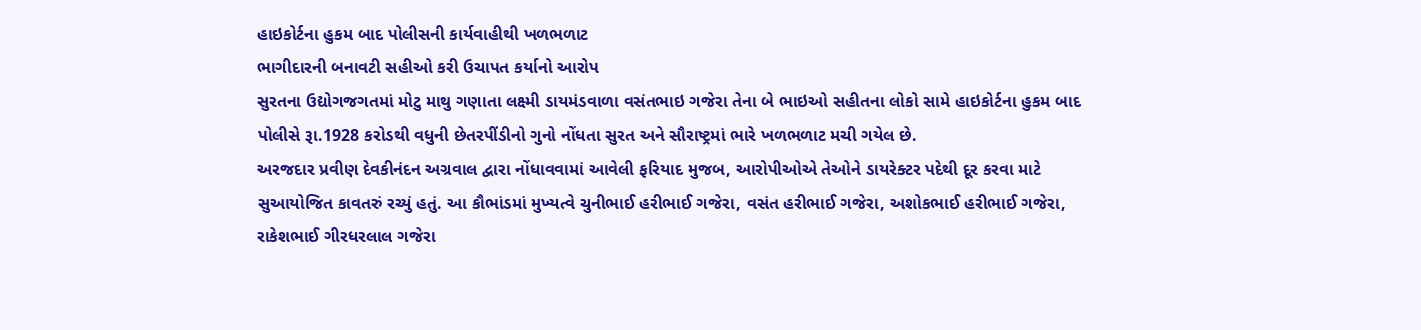હાઇકોર્ટના હુકમ બાદ પોલીસની કાર્યવાહીથી ખળભળાટ
ભાગીદારની બનાવટી સહીઓ કરી ઉચાપત કર્યાનો આરોપ
સુરતના ઉદ્યોગજગતમાં મોટુ માથુ ગણાતા લક્ષ્મી ડાયમંડવાળા વસંતભાઇ ગજેરા તેના બે ભાઇઓ સહીતના લોકો સામે હાઇકોર્ટના હુકમ બાદ પોલીસે રૂા.1928 કરોડથી વધુની છેતરપીંડીનો ગુનો નોંધતા સુરત અને સૌરાષ્ટ્રમાં ભારે ખળભળાટ મચી ગયેલ છે.
અરજદાર પ્રવીણ દેવકીનંદન અગ્રવાલ દ્વારા નોંધાવવામાં આવેલી ફરિયાદ મુજબ, આરોપીઓએ તેઓને ડાયરેક્ટર પદેથી દૂર કરવા માટે સુઆયોજિત કાવતરું રચ્યું હતું. આ કૌભાંડમાં મુખ્યત્વે ચુનીભાઈ હરીભાઈ ગજેરા, વસંત હરીભાઈ ગજેરા, અશોકભાઈ હરીભાઈ ગજેરા, રાકેશભાઈ ગીરધરલાલ ગજેરા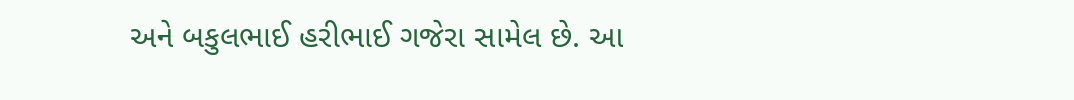અને બકુલભાઈ હરીભાઈ ગજેરા સામેલ છે. આ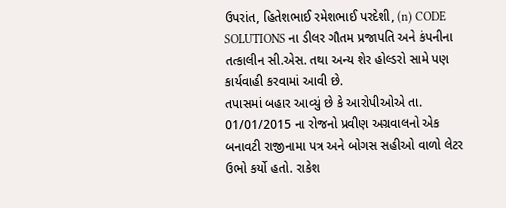ઉપરાંત, હિતેશભાઈ રમેશભાઈ પરદેશી, (n) CODE SOLUTIONS ના ડીલર ગૌતમ પ્રજાપતિ અને કંપનીના તત્કાલીન સી.એસ. તથા અન્ય શેર હોલ્ડરો સામે પણ કાર્યવાહી કરવામાં આવી છે.
તપાસમાં બહાર આવ્યું છે કે આરોપીઓએ તા. 01/01/2015 ના રોજનો પ્રવીણ અગ્રવાલનો એક બનાવટી રાજીનામા પત્ર અને બોગસ સહીઓ વાળો લેટર ઉભો કર્યો હતો. રાકેશ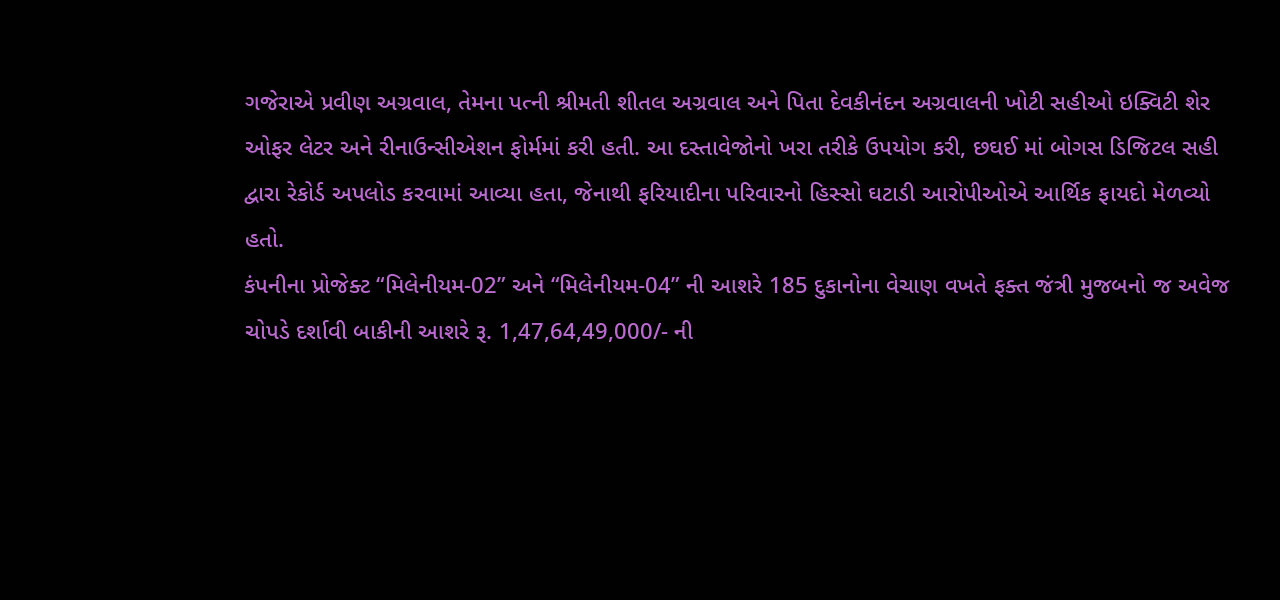ગજેરાએ પ્રવીણ અગ્રવાલ, તેમના પત્ની શ્રીમતી શીતલ અગ્રવાલ અને પિતા દેવકીનંદન અગ્રવાલની ખોટી સહીઓ ઇક્વિટી શેર ઓફર લેટર અને રીનાઉન્સીએશન ફોર્મમાં કરી હતી. આ દસ્તાવેજોનો ખરા તરીકે ઉપયોગ કરી, છઘઈ માં બોગસ ડિજિટલ સહી દ્વારા રેકોર્ડ અપલોડ કરવામાં આવ્યા હતા, જેનાથી ફરિયાદીના પરિવારનો હિસ્સો ઘટાડી આરોપીઓએ આર્થિક ફાયદો મેળવ્યો હતો.
કંપનીના પ્રોજેક્ટ “મિલેનીયમ-02” અને “મિલેનીયમ-04” ની આશરે 185 દુકાનોના વેચાણ વખતે ફક્ત જંત્રી મુજબનો જ અવેજ ચોપડે દર્શાવી બાકીની આશરે રૂ. 1,47,64,49,000/- ની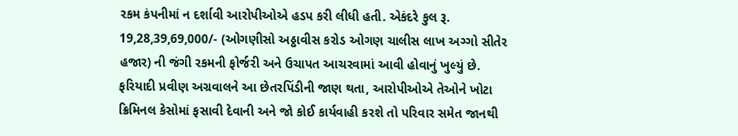રકમ કંપનીમાં ન દર્શાવી આરોપીઓએ હડપ કરી લીધી હતી. એકંદરે કુલ રૂ. 19,28,39,69,000/- (ઓગણીસો અઠ્ઠાવીસ કરોડ ઓગણ ચાલીસ લાખ અગ્ગો સીતેર હજાર) ની જંગી રકમની ફોર્જરી અને ઉચાપત આચરવામાં આવી હોવાનું ખુલ્યું છે.
ફરિયાદી પ્રવીણ અગ્રવાલને આ છેતરપિંડીની જાણ થતા, આરોપીઓએ તેઓને ખોટા ક્રિમિનલ કેસોમાં ફસાવી દેવાની અને જો કોઈ કાર્યવાહી કરશે તો પરિવાર સમેત જાનથી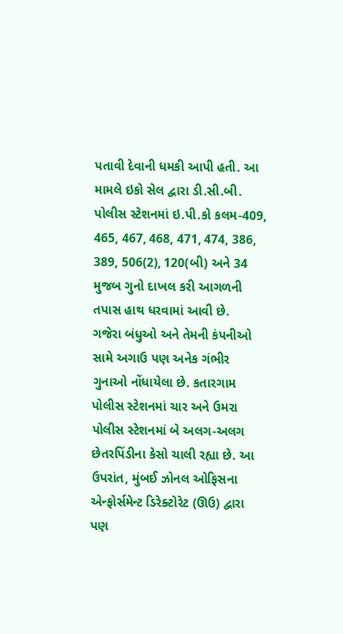પતાવી દેવાની ધમકી આપી હતી. આ મામલે ઇકો સેલ દ્વારા ડી.સી.બી. પોલીસ સ્ટેશનમાં ઇ.પી.કો કલમ-409, 465, 467, 468, 471, 474, 386, 389, 506(2), 120(બી) અને 34 મુજબ ગુનો દાખલ કરી આગળની તપાસ હાથ ધરવામાં આવી છે.
ગજેરા બંધુઓ અને તેમની કંપનીઓ સામે અગાઉ પણ અનેક ગંભીર ગુનાઓ નોંધાયેલા છે. કતારગામ પોલીસ સ્ટેશનમાં ચાર અને ઉમરા પોલીસ સ્ટેશનમાં બે અલગ-અલગ છેતરપિંડીના કેસો ચાલી રહ્યા છે. આ ઉપરાંત, મુંબઈ ઝોનલ ઓફિસના એન્ફોર્સમેન્ટ ડિરેક્ટોરેટ (ઊઉ) દ્વારા પણ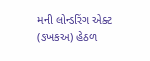મની લોન્ડરિંગ એક્ટ (ઙખકઅ) હેઠળ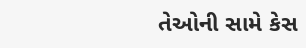તેઓની સામે કેસ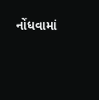નોંધવામાં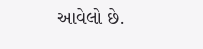આવેલો છે.